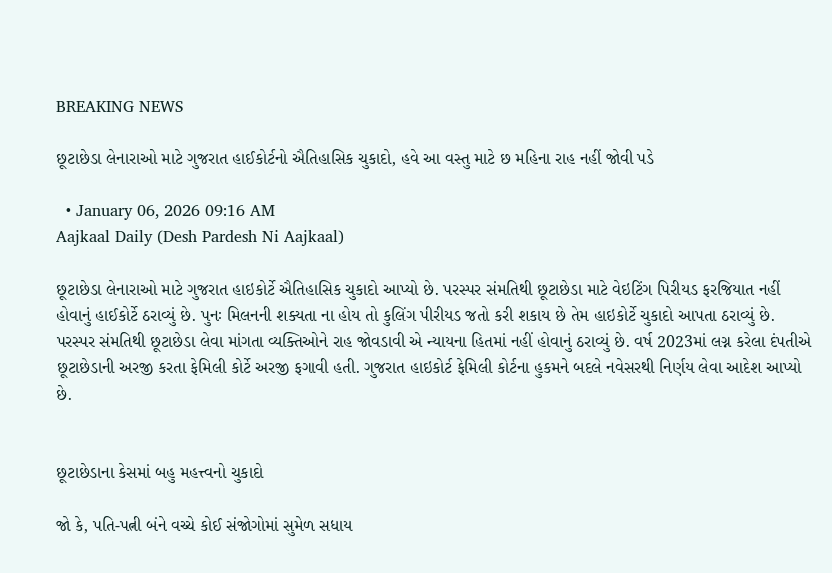BREAKING NEWS

છૂટાછેડા લેનારાઓ માટે ગુજરાત હાઈકોર્ટનો ઐતિહાસિક ચુકાદો, હવે આ વસ્તુ માટે છ મહિના રાહ નહીં જોવી પડે

  • January 06, 2026 09:16 AM
Aajkaal Daily (Desh Pardesh Ni Aajkaal)

છૂટાછેડા લેનારાઓ માટે ગુજરાત હાઇકોર્ટે ઐતિહાસિક ચુકાદો આપ્યો છે. પરસ્પર સંમતિથી છૂટાછેડા માટે વેઇટિંગ પિરીયડ ફરજિયાત નહીં હોવાનું હાઈકોર્ટે ઠરાવ્યું છે. પુનઃ મિલનની શક્યતા ના હોય તો કુલિંગ પીરીયડ જતો કરી શકાય છે તેમ હાઇકોર્ટે ચુકાદો આપતા ઠરાવ્યું છે. પરસ્પર સંમતિથી છૂટાછેડા લેવા માંગતા વ્યક્તિઓને રાહ જોવડાવી એ ન્યાયના હિતમાં નહીં હોવાનું ઠરાવ્યું છે. વર્ષ 2023માં લગ્ન કરેલા દંપતીએ છૂટાછેડાની અરજી કરતા ફેમિલી કોર્ટે અરજી ફગાવી હતી. ગુજરાત હાઇકોર્ટ ફેમિલી કોર્ટના હુકમને બદલે નવેસરથી નિર્ણય લેવા આદેશ આપ્યો છે.


છૂટાછેડાના કેસમાં બહુ મહત્ત્વનો ચુકાદો

જો કે, પતિ-પત્ની બંને વચ્ચે કોઈ સંજોગોમાં સુમેળ સધાય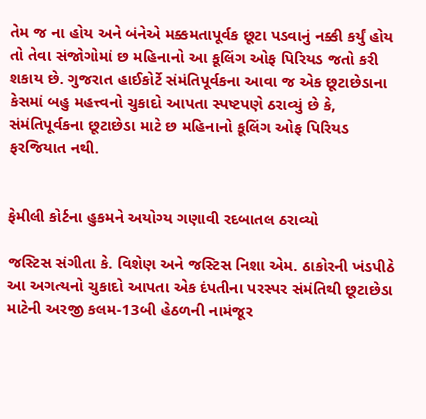તેમ જ ના હોય અને બંનેએ મક્કમતાપૂર્વક છૂટા પડવાનું નક્કી કર્યું હોય તો તેવા સંજોગોમાં છ મહિનાનો આ કૂલિંગ ઓફ પિરિયડ જતો કરી શકાય છે. ગુજરાત હાઈકોર્ટે સંમંતિપૂર્વકના આવા જ એક છૂટાછેડાના કેસમાં બહુ મહત્ત્વનો ચુકાદો આપતા સ્પષ્ટપણે ઠરાવ્યું છે કે, સંમંતિપૂર્વકના છૂટાછેડા માટે છ મહિનાનો કૂલિંગ ઓફ પિરિયડ ફરજિયાત નથી.


ફેમીલી કોર્ટના હુકમને અયોગ્ય ગણાવી રદબાતલ ઠરાવ્યો

જસ્ટિસ સંગીતા કે. વિશેણ અને જસ્ટિસ નિશા એમ. ઠાકોરની ખંડપીઠે આ અગત્યનો ચુકાદો આપતા એક દંપતીના પરસ્પર સંમંતિથી છૂટાછેડા માટેની અરજી કલમ-13બી હેઠળની નામંજૂર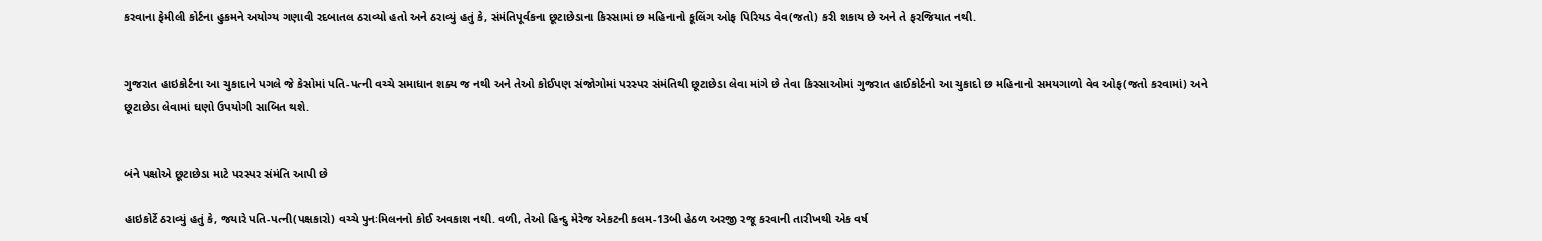કરવાના ફેમીલી કોર્ટના હુકમને અયોગ્ય ગણાવી રદબાતલ ઠરાવ્યો હતો અને ઠરાવ્યું હતું કે, સંમંતિપૂર્વકના છૂટાછેડાના કિસ્સામાં છ મહિનાનો કૂલિંગ ઓફ પિરિયડ વેવ(જતો) કરી શકાય છે અને તે ફરજિયાત નથી.


ગુજરાત હાઇકોર્ટના આ ચુકાદાને પગલે જે કેસોમાં પતિ-પત્ની વચ્ચે સમાધાન શક્ય જ નથી અને તેઓ કોઈપણ સંજોગોમાં પરસ્પર સંમંતિથી છૂટાછેડા લેવા માંગે છે તેવા કિસ્સાઓમાં ગુજરાત હાઈકોર્ટનો આ ચુકાદો છ મહિનાનો સમયગાળો વેવ ઓફ(જતો કરવામાં) અને છૂટાછેડા લેવામાં ઘણો ઉપયોગી સાબિત થશે.


બંને પક્ષોએ છૂટાછેડા માટે પરસ્પર સંમંતિ આપી છે

હાઇકોર્ટે ઠરાવ્યું હતું કે, જયારે પતિ-પત્ની(પક્ષકારો) વચ્ચે પુનઃમિલનનો કોઈ અવકાશ નથી. વળી, તેઓ હિન્દુ મેરેજ એકટની કલમ-13બી હેઠળ અરજી રજૂ કરવાની તારીખથી એક વર્ષ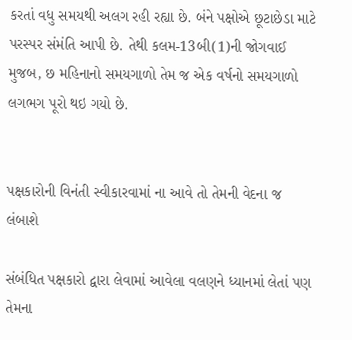કરતાં વધુ સમયથી અલગ રહી રહ્યા છે. બંને પક્ષોએ છૂટાછેડા માટે પરસ્પર સંમંતિ આપી છે. તેથી કલમ-13બી(1)ની જોગવાઈ મુજબ, છ મહિનાનો સમયગાળો તેમ જ એક વર્ષનો સમયગાળો લગભગ પૂરો થઇ ગયો છે.


પક્ષકારોની વિનંતી સ્વીકારવામાં ના આવે તો તેમની વેદના જ લંબાશે

સંબંધિત પક્ષકારો દ્વારા લેવામાં આવેલા વલણને ધ્યાનમાં લેતાં પણ તેમના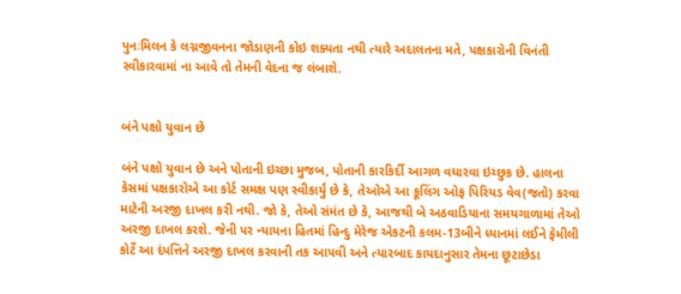પુનઃમિલન કે લગ્નજીવનના જોડાણની કોઇ શક્યતા નથી ત્યારે અદાલતના મતે, પક્ષકારોની વિનંતી સ્વીકારવામાં ના આવે તો તેમની વેદના જ લંબાશે.


બંને પક્ષો યુવાન છે

બંને પક્ષો યુવાન છે અને પોતાની ઇચ્છા મુજબ, પોતાની કારકિર્દી આગળ વધારવા ઇચ્છુક છે. હાલના કેસમાં પક્ષકારોએ આ કોર્ટ સમક્ષ પણ સ્વીકાર્યું છે કે, તેઓએ આ કૂલિંગ ઓફ પિરિયડ વેવ(જતો) કરવા માટેની અરજી દાખલ કરી નથી. જો કે, તેઓ સંમંત છે કે, આજથી બે અઠવાડિયાના સમયગાળામાં તેઓ અરજી દાખલ કરશે. જેની પર ન્યાયના હિતમાં હિન્દુ મેરેજ એકટની કલમ-13બીને ધ્યાનમાં લઈને ફેમીલી કોર્ટે આ દંપત્તિને અરજી દાખલ કરવાની તક આપવી અને ત્યારબાદ કાયદાનુસાર તેમના છૂટાછેડા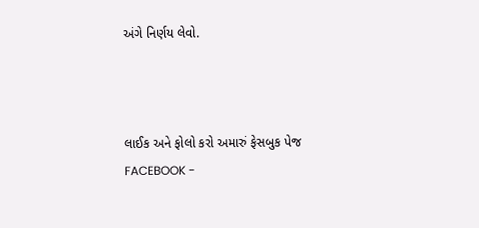અંગે નિર્ણય લેવો.



લાઈક અને ફોલો કરો અમારું ફેસબુક પેજ FACEBOOK -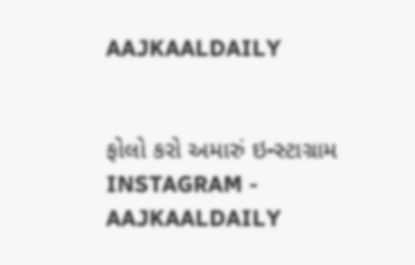AAJKAALDAILY


ફોલો કરો અમારું ઇન્સ્ટાગ્રામ INSTAGRAM - AAJKAALDAILY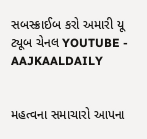સબસ્ક્રાઈબ કરો અમારી યૂ ટ્યૂબ ચેનલ YOUTUBE - AAJKAALDAILY


મહત્વના સમાચારો આપના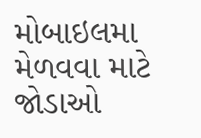મોબાઇલમા મેળવવા માટે જોડાઓ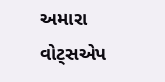અમારા વોટ્સએપ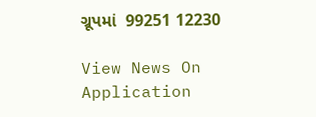ગ્રૂપમાં  99251 12230

View News On Application